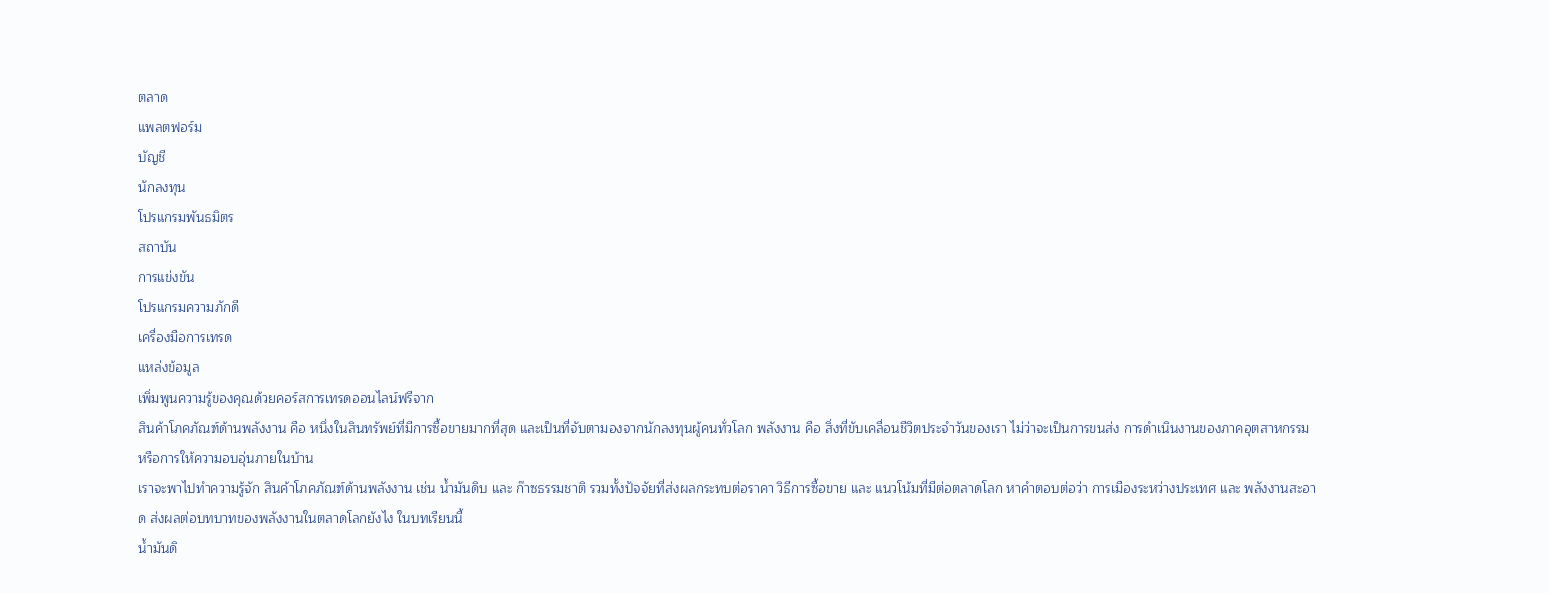ตลาด
แพลตฟอร์ม
บัญชี
นักลงทุน
โปรแกรมพันธมิตร
สถาบัน
การแข่งขัน
โปรแกรมความภักดี
เครื่องมือการเทรด
แหล่งข้อมูล
เพิ่มพูนความรู้ของคุณด้วยคอร์สการเทรดออนไลน์ฟรีจาก
สินค้าโภคภัณฑ์ด้านพลังงาน คือ หนึ่งในสินทรัพย์ที่มีการซื้อขายมากที่สุด และเป็นที่จับตามองจากนักลงทุนผู้คนทั่วโลก พลังงาน คือ สิ่งที่ขับเคลื่อนชีวิตประจำวันของเรา ไม่ว่าจะเป็นการขนส่ง การดำเนินงานของภาคอุตสาหกรรม หรือการให้ความอบอุ่นภายในบ้าน
เราจะพาไปทำความรู้จัก สินค้าโภคภัณฑ์ด้านพลังงาน เช่น น้ำมันดิบ และ ก๊าซธรรมชาติ รวมทั้งปัจจัยที่ส่งผลกระทบต่อราคา วิธีการซื้อขาย และ แนวโน้มที่มีต่อตลาดโลก หาคำตอบต่อว่า การเมืองระหว่างประเทศ และ พลังงานสะอาด ส่งผลต่อบทบาทของพลังงานในตลาดโลกยังไง ในบทเรียนนี้
น้ำมันดิ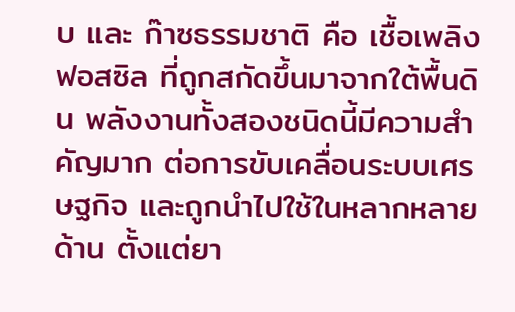บ และ ก๊าซธรรมชาติ คือ เชื้อเพลิงฟอสซิล ที่ถูกสกัดขึ้นมาจากใต้พื้นดิน พลังงานทั้งสองชนิดนี้มีความสำคัญมาก ต่อการขับเคลื่อนระบบเศรษฐกิจ และถูกนำไปใช้ในหลากหลายด้าน ตั้งแต่ยา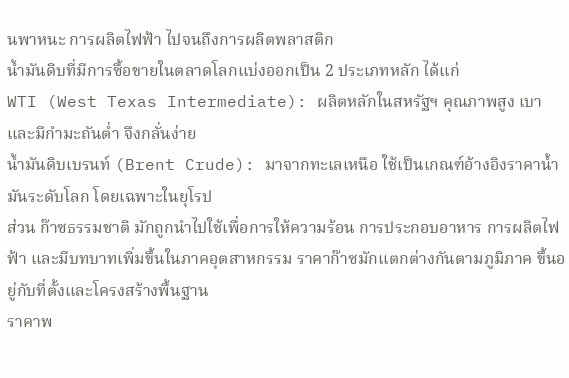นพาหนะ การผลิตไฟฟ้า ไปจนถึงการผลิตพลาสติก
น้ำมันดิบที่มีการซื้อขายในตลาดโลกแบ่งออกเป็น 2 ประเภทหลัก ได้แก่
WTI (West Texas Intermediate): ผลิตหลักในสหรัฐฯ คุณภาพสูง เบา และมีกำมะถันต่ำ จึงกลั่นง่าย
น้ำมันดิบเบรนท์ (Brent Crude): มาจากทะเลเหนือ ใช้เป็นเกณฑ์อ้างอิงราคาน้ำมันระดับโลก โดยเฉพาะในยุโรป
ส่วน ก๊าซธรรมชาติ มักถูกนำไปใช้เพื่อการให้ความร้อน การประกอบอาหาร การผลิตไฟฟ้า และมีบทบาทเพิ่มขึ้นในภาคอุตสาหกรรม ราคาก๊าซมักแตกต่างกันตามภูมิภาค ขึ้นอยู่กับที่ตั้งและโครงสร้างพื้นฐาน
ราคาพ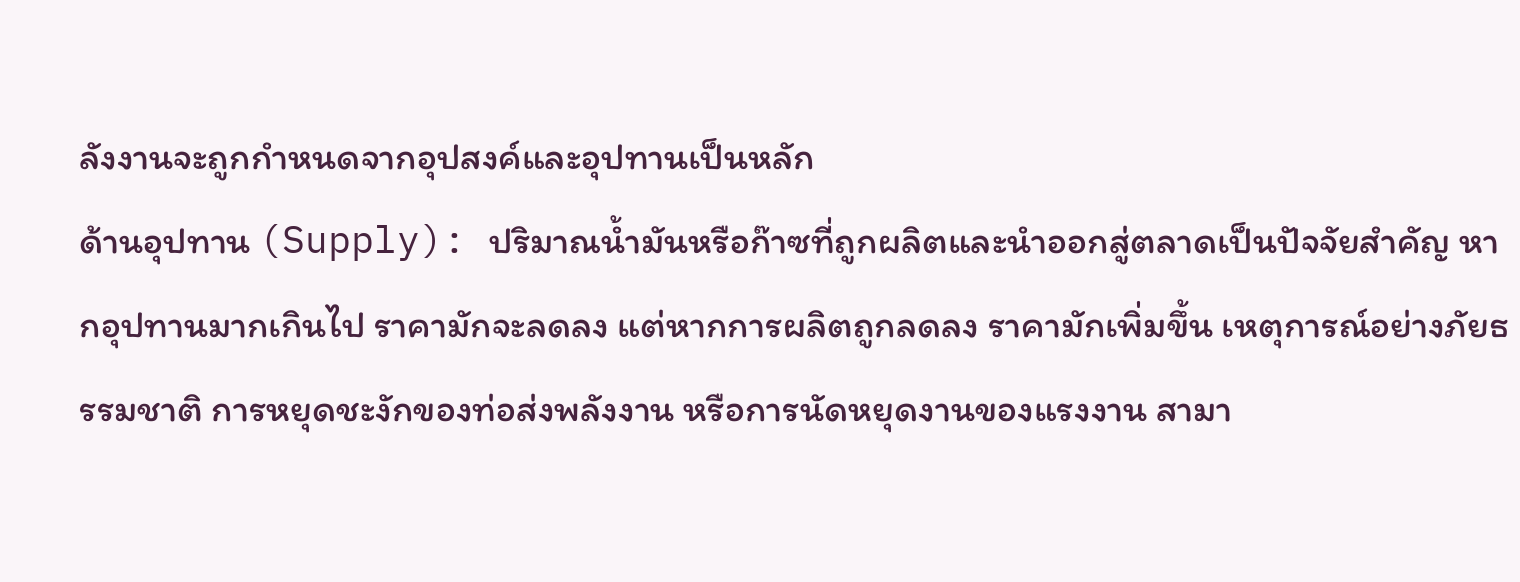ลังงานจะถูกกำหนดจากอุปสงค์และอุปทานเป็นหลัก
ด้านอุปทาน (Supply): ปริมาณน้ำมันหรือก๊าซที่ถูกผลิตและนำออกสู่ตลาดเป็นปัจจัยสำคัญ หากอุปทานมากเกินไป ราคามักจะลดลง แต่หากการผลิตถูกลดลง ราคามักเพิ่มขึ้น เหตุการณ์อย่างภัยธรรมชาติ การหยุดชะงักของท่อส่งพลังงาน หรือการนัดหยุดงานของแรงงาน สามา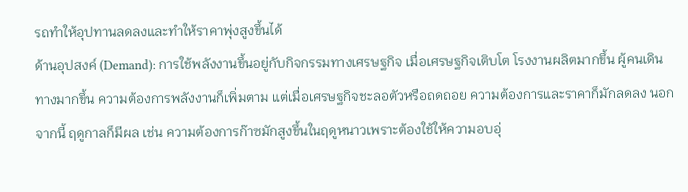รถทำให้อุปทานลดลงและทำให้ราคาพุ่งสูงขึ้นได้
ด้านอุปสงค์ (Demand): การใช้พลังงานขึ้นอยู่กับกิจกรรมทางเศรษฐกิจ เมื่อเศรษฐกิจเติบโต โรงงานผลิตมากขึ้น ผู้คนเดินทางมากขึ้น ความต้องการพลังงานก็เพิ่มตาม แต่เมื่อเศรษฐกิจชะลอตัวหรือถดถอย ความต้องการและราคาก็มักลดลง นอกจากนี้ ฤดูกาลก็มีผล เช่น ความต้องการก๊าซมักสูงขึ้นในฤดูหนาวเพราะต้องใช้ให้ความอบอุ่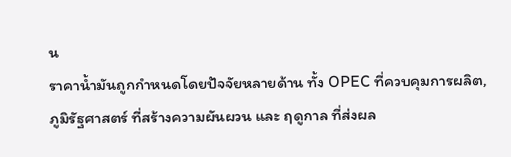น
ราคาน้ำมันถูกกำหนดโดยปัจจัยหลายด้าน ทั้ง OPEC ที่ควบคุมการผลิต, ภูมิรัฐศาสตร์ ที่สร้างความผันผวน และ ฤดูกาล ที่ส่งผล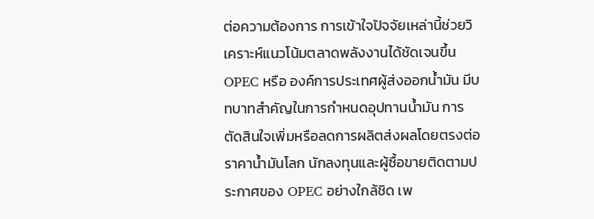ต่อความต้องการ การเข้าใจปัจจัยเหล่านี้ช่วยวิเคราะห์แนวโน้มตลาดพลังงานได้ชัดเจนขึ้น
OPEC หรือ องค์การประเทศผู้ส่งออกน้ำมัน มีบทบาทสำคัญในการกำหนดอุปทานน้ำมัน การตัดสินใจเพิ่มหรือลดการผลิตส่งผลโดยตรงต่อราคาน้ำมันโลก นักลงทุนและผู้ซื้อขายติดตามประกาศของ OPEC อย่างใกล้ชิด เพ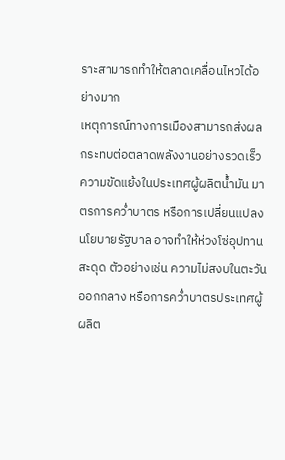ราะสามารถทำให้ตลาดเคลื่อนไหวได้อย่างมาก
เหตุการณ์ทางการเมืองสามารถส่งผลกระทบต่อตลาดพลังงานอย่างรวดเร็ว ความขัดแย้งในประเทศผู้ผลิตน้ำมัน มาตรการคว่ำบาตร หรือการเปลี่ยนแปลงนโยบายรัฐบาล อาจทำให้ห่วงโซ่อุปทานสะดุด ตัวอย่างเช่น ความไม่สงบในตะวันออกกลาง หรือการคว่ำบาตรประเทศผู้ผลิต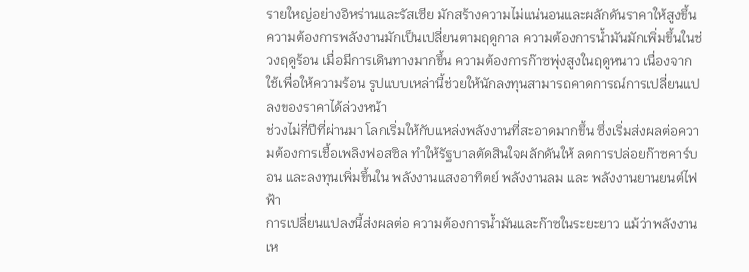รายใหญ่อย่างอิหร่านและรัสเซีย มักสร้างความไม่แน่นอนและผลักดันราคาให้สูงขึ้น
ความต้องการพลังงานมักเป็นเปลี่ยนตามฤดูกาล ความต้องการน้ำมันมักเพิ่มขึ้นในช่วงฤดูร้อน เมื่อมีการเดินทางมากขึ้น ความต้องการก๊าซพุ่งสูงในฤดูหนาว เนื่องจากใช้เพื่อให้ความร้อน รูปแบบเหล่านี้ช่วยให้นักลงทุนสามารถคาดการณ์การเปลี่ยนแปลงของราคาได้ล่วงหน้า
ช่วงไม่กี่ปีที่ผ่านมา โลกเริ่มให้กับแหล่งพลังงานที่สะอาดมากขึ้น ซึ่งเริ่มส่งผลต่อความต้องการเชื้อเพลิงฟอสซิล ทำให้รัฐบาลตัดสินใจผลักดันให้ ลดการปล่อยก๊าซคาร์บอน และลงทุนเพิ่มขึ้นใน พลังงานแสงอาทิตย์ พลังงานลม และ พลังงานยานยนต์ไฟฟ้า
การเปลี่ยนแปลงนี้ส่งผลต่อ ความต้องการน้ำมันและก๊าซในระยะยาว แม้ว่าพลังงานเห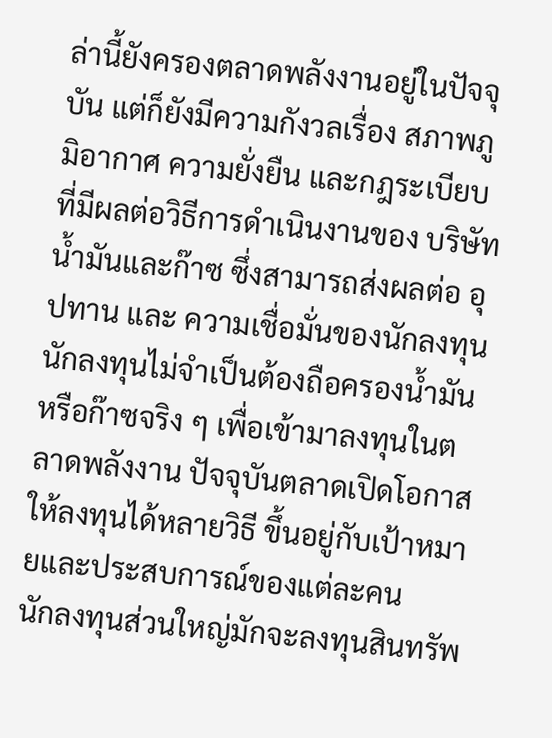ล่านี้ยังครองตลาดพลังงานอยู่ในปัจจุบัน แต่ก็ยังมีความกังวลเรื่อง สภาพภูมิอากาศ ความยั่งยืน และกฎระเบียบ ที่มีผลต่อวิธีการดำเนินงานของ บริษัทน้ำมันและก๊าซ ซึ่งสามารถส่งผลต่อ อุปทาน และ ความเชื่อมั่นของนักลงทุน
นักลงทุนไม่จำเป็นต้องถือครองน้ำมันหรือก๊าซจริง ๆ เพื่อเข้ามาลงทุนในตลาดพลังงาน ปัจจุบันตลาดเปิดโอกาสให้ลงทุนได้หลายวิธี ขึ้นอยู่กับเป้าหมายและประสบการณ์ของแต่ละคน
นักลงทุนส่วนใหญ่มักจะลงทุนสินทรัพ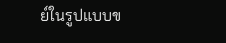ย์ในรูปแบบข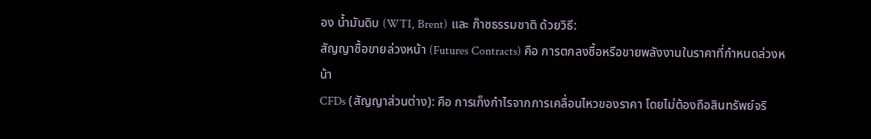อง น้ำมันดิบ (WTI, Brent) และ ก๊าซธรรมชาติ ด้วยวิธี:
สัญญาซื้อขายล่วงหน้า (Futures Contracts) คือ การตกลงซื้อหรือขายพลังงานในราคาที่กำหนดล่วงหน้า
CFDs (สัญญาส่วนต่าง): คือ การเก็งกำไรจากการเคลื่อนไหวของราคา โดยไม่ต้องถือสินทรัพย์จริ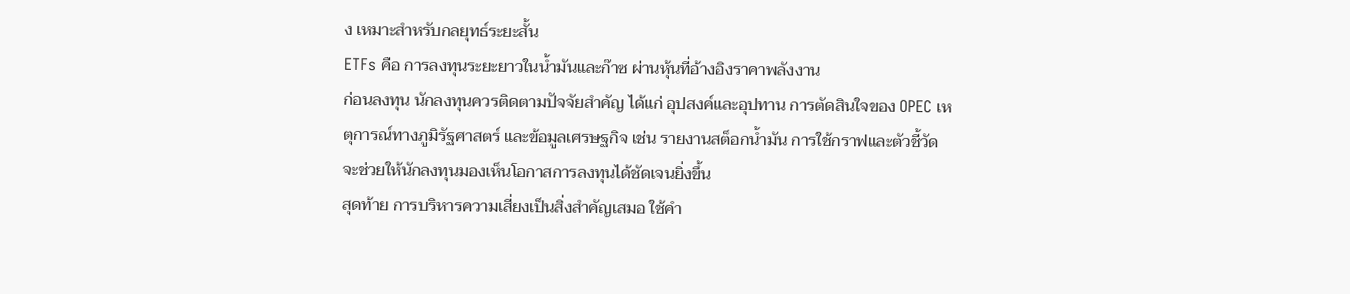ง เหมาะสำหรับกลยุทธ์ระยะสั้น
ETFs คือ การลงทุนระยะยาวในน้ำมันและก๊าซ ผ่านหุ้นที่อ้างอิงราคาพลังงาน
ก่อนลงทุน นักลงทุนควรติดตามปัจจัยสำคัญ ได้แก่ อุปสงค์และอุปทาน การตัดสินใจของ OPEC เหตุการณ์ทางภูมิรัฐศาสตร์ และข้อมูลเศรษฐกิจ เช่น รายงานสต็อกน้ำมัน การใช้กราฟและตัวชี้วัดจะช่วยให้นักลงทุนมองเห็นโอกาสการลงทุนได้ชัดเจนยิ่งขึ้น
สุดท้าย การบริหารความเสี่ยงเป็นสิ่งสำคัญเสมอ ใช้คำ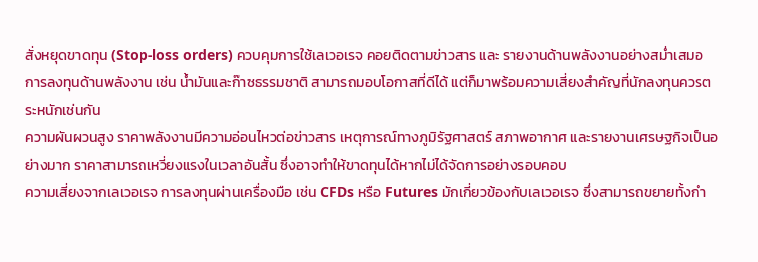สั่งหยุดขาดทุน (Stop-loss orders) ควบคุมการใช้เลเวอเรจ คอยติดตามข่าวสาร และ รายงานด้านพลังงานอย่างสม่ำเสมอ
การลงทุนด้านพลังงาน เช่น น้ำมันและก๊าซธรรมชาติ สามารถมอบโอกาสที่ดีได้ แต่ก็มาพร้อมความเสี่ยงสำคัญที่นักลงทุนควรตระหนักเช่นกัน
ความผันผวนสูง ราคาพลังงานมีความอ่อนไหวต่อข่าวสาร เหตุการณ์ทางภูมิรัฐศาสตร์ สภาพอากาศ และรายงานเศรษฐกิจเป็นอย่างมาก ราคาสามารถเหวี่ยงแรงในเวลาอันสั้น ซึ่งอาจทำให้ขาดทุนได้หากไม่ได้จัดการอย่างรอบคอบ
ความเสี่ยงจากเลเวอเรจ การลงทุนผ่านเครื่องมือ เช่น CFDs หรือ Futures มักเกี่ยวข้องกับเลเวอเรจ ซึ่งสามารถขยายทั้งกำ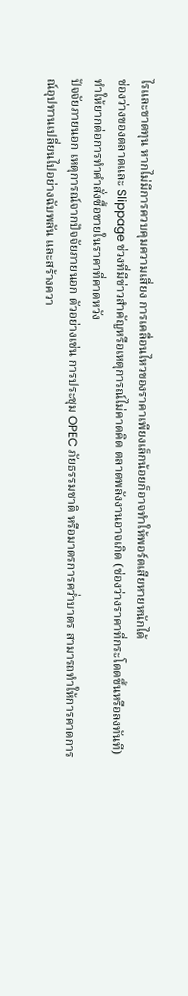ไรและขาดทุน หากไม่มีการควบคุมความเสี่ยง การเคลื่อนไหวของราคาเพียงเล็กน้อยก็อาจทำให้พอร์ตเสียหายหนักได้
ช่องว่างของตลาดและ Slippage ช่วงที่มีข่าวสำคัญหรือเหตุการณ์ไม่คาดคิด ตลาดพลังงานอาจเกิด (ช่องว่างราคาที่กระโดดขึ้นหรือลงทันที) ทำให้ยากต่อการทำคำสั่งซื้อขายในราคาที่คาดหวัง
ปัจจัยภายนอก เหตุการณ์จากปัจจัยภายนอก ตัวอย่างเช่น การประชุม OPEC ภัยธรรมชาติ หรือมาตรการคว่ำบาตร สามารถทำให้การคาดการณ์อุปทานเปลี่ยนไปอย่างฉับพลัน และสร้างควา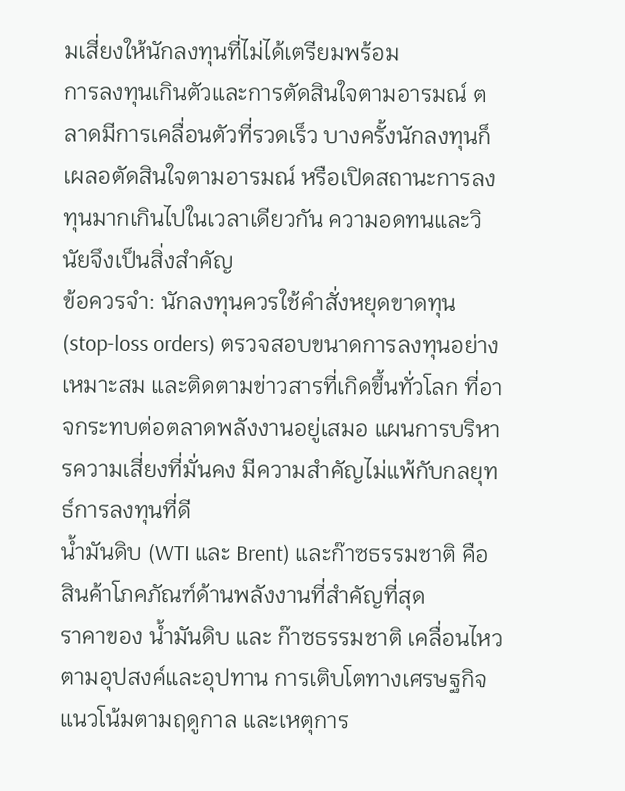มเสี่ยงให้นักลงทุนที่ไม่ได้เตรียมพร้อม
การลงทุนเกินตัวและการตัดสินใจตามอารมณ์ ตลาดมีการเคลื่อนตัวที่รวดเร็ว บางครั้งนักลงทุนก็เผลอตัดสินใจตามอารมณ์ หรือเปิดสถานะการลงทุนมากเกินไปในเวลาเดียวกัน ความอดทนและวินัยจึงเป็นสิ่งสำคัญ
ข้อควรจำ: นักลงทุนควรใช้คำสั่งหยุดขาดทุน (stop-loss orders) ตรวจสอบขนาดการลงทุนอย่างเหมาะสม และติดตามข่าวสารที่เกิดขึ้นทั่วโลก ที่อาจกระทบต่อตลาดพลังงานอยู่เสมอ แผนการบริหารความเสี่ยงที่มั่นคง มีความสำคัญไม่แพ้กับกลยุทธ์การลงทุนที่ดี
น้ำมันดิบ (WTI และ Brent) และก๊าซธรรมชาติ คือ สินค้าโภคภัณฑ์ด้านพลังงานที่สำคัญที่สุด
ราคาของ น้ำมันดิบ และ ก๊าซธรรมชาติ เคลื่อนไหวตามอุปสงค์และอุปทาน การเติบโตทางเศรษฐกิจ แนวโน้มตามฤดูกาล และเหตุการ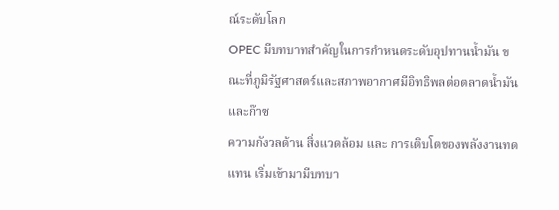ณ์ระดับโลก
OPEC มีบทบาทสำคัญในการกำหนดระดับอุปทานน้ำมัน ขณะที่ภูมิรัฐศาสตร์และสภาพอากาศมีอิทธิพลต่อตลาดน้ำมันและก๊าซ
ความกังวลด้าน สิ่งแวดล้อม และ การเติบโตของพลังงานทดแทน เริ่มเข้ามามีบทบา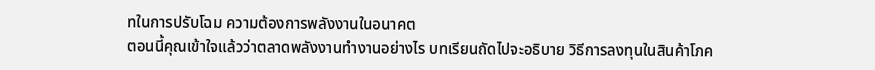ทในการปรับโฉม ความต้องการพลังงานในอนาคต
ตอนนี้คุณเข้าใจแล้วว่าตลาดพลังงานทำงานอย่างไร บทเรียนถัดไปจะอธิบาย วิธีการลงทุนในสินค้าโภค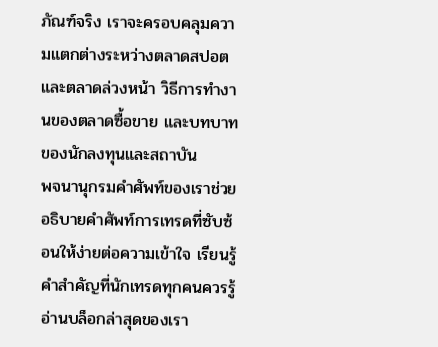ภัณฑ์จริง เราจะครอบคลุมความแตกต่างระหว่างตลาดสปอตและตลาดล่วงหน้า วิธีการทำงานของตลาดซื้อขาย และบทบาทของนักลงทุนและสถาบัน
พจนานุกรมคำศัพท์ของเราช่วยอธิบายคำศัพท์การเทรดที่ซับซ้อนให้ง่ายต่อความเข้าใจ เรียนรู้คำสำคัญที่นักเทรดทุกคนควรรู้
อ่านบล็อกล่าสุดของเรา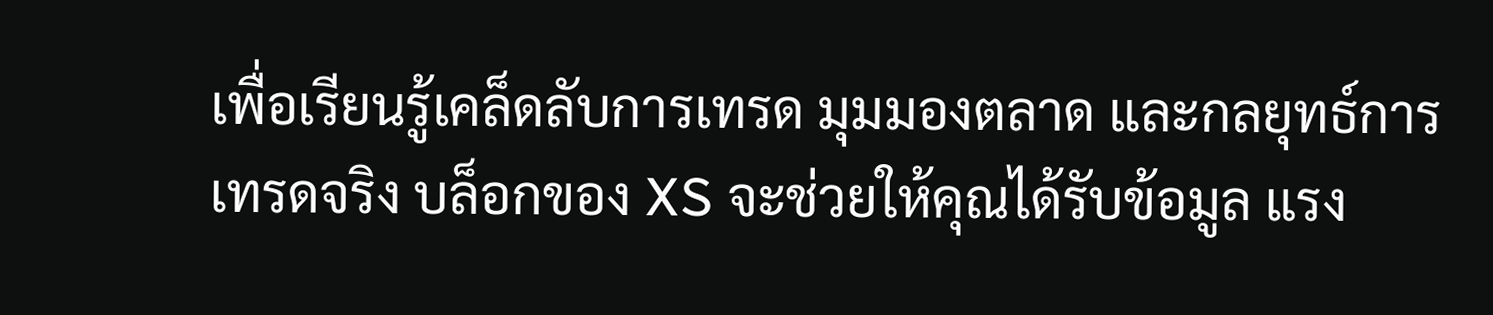เพื่อเรียนรู้เคล็ดลับการเทรด มุมมองตลาด และกลยุทธ์การเทรดจริง บล็อกของ XS จะช่วยให้คุณได้รับข้อมูล แรง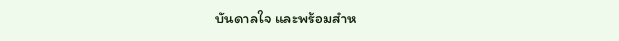บันดาลใจ และพร้อมสำห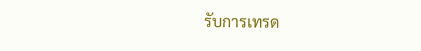รับการเทรด